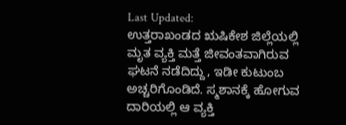Last Updated:
ಉತ್ತರಾಖಂಡದ ಋಷಿಕೇಶ ಜಿಲ್ಲೆಯಲ್ಲಿ ಮೃತ ವ್ಯಕ್ತಿ ಮತ್ತೆ ಜೀವಂತವಾಗಿರುವ ಘಟನೆ ನಡೆದಿದ್ದು, ಇಡೀ ಕುಟುಂಬ ಅಚ್ಚರಿಗೊಂಡಿದೆ. ಸ್ಮಶಾನಕ್ಕೆ ಹೋಗುವ ದಾರಿಯಲ್ಲಿ ಆ ವ್ಯಕ್ತಿ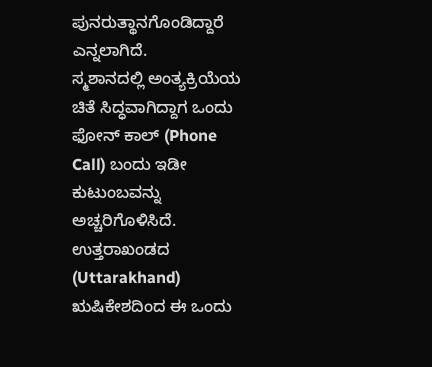ಪುನರುತ್ಥಾನಗೊಂಡಿದ್ದಾರೆ ಎನ್ನಲಾಗಿದೆ.
ಸ್ಮಶಾನದಲ್ಲಿ ಅಂತ್ಯಕ್ರಿಯೆಯ ಚಿತೆ ಸಿದ್ಧವಾಗಿದ್ದಾಗ ಒಂದು ಫೋನ್ ಕಾಲ್ (Phone Call) ಬಂದು ಇಡೀ ಕುಟುಂಬವನ್ನು ಅಚ್ಚರಿಗೊಳಿಸಿದೆ. ಉತ್ತರಾಖಂಡದ (Uttarakhand) ಋಷಿಕೇಶದಿಂದ ಈ ಒಂದು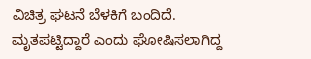ವಿಚಿತ್ರ ಘಟನೆ ಬೆಳಕಿಗೆ ಬಂದಿದೆ. ಮೃತಪಟ್ಟಿದ್ದಾರೆ ಎಂದು ಘೋಷಿಸಲಾಗಿದ್ದ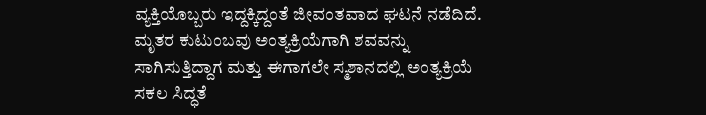ವ್ಯಕ್ತಿಯೊಬ್ಬರು ಇದ್ದಕ್ಕಿದ್ದಂತೆ ಜೀವಂತವಾದ ಘಟನೆ ನಡೆದಿದೆ. ಮೃತರ ಕುಟುಂಬವು ಅಂತ್ಯಕ್ರಿಯೆಗಾಗಿ ಶವವನ್ನು ಸಾಗಿಸುತ್ತಿದ್ದಾಗ ಮತ್ತು ಈಗಾಗಲೇ ಸ್ಮಶಾನದಲ್ಲಿ ಅಂತ್ಯಕ್ರಿಯೆ ಸಕಲ ಸಿದ್ಧತೆ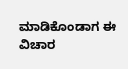ಮಾಡಿಕೊಂಡಾಗ ಈ ವಿಚಾರ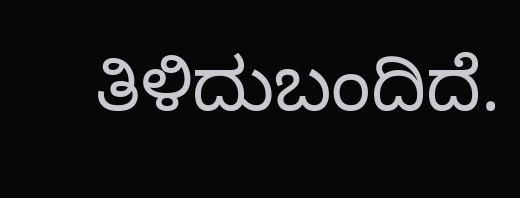ತಿಳಿದುಬಂದಿದೆ.